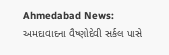Ahmedabad News: અમદાવાદના વૈષ્ણોદેવી સર્કલ પાસે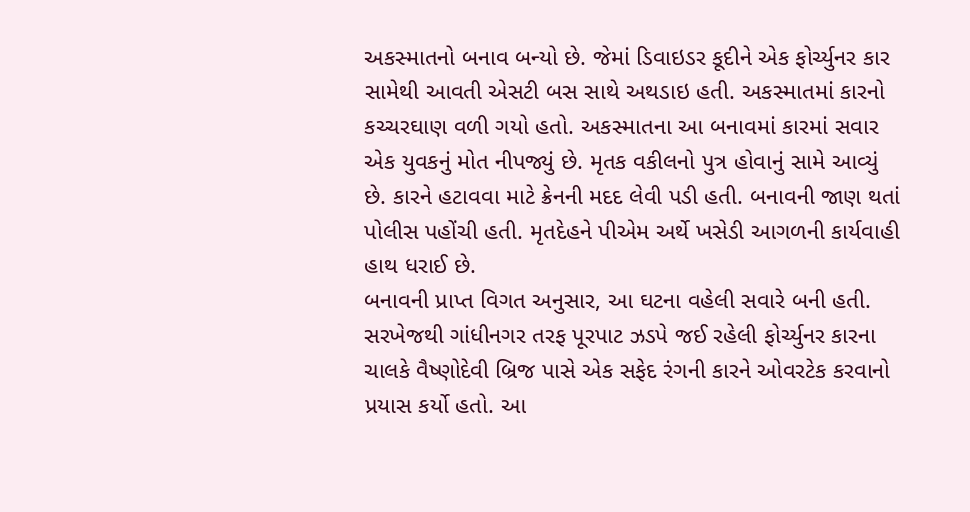અકસ્માતનો બનાવ બન્યો છે. જેમાં ડિવાઇડર કૂદીને એક ફોર્ચ્યુનર કાર સામેથી આવતી એસટી બસ સાથે અથડાઇ હતી. અકસ્માતમાં કારનો કચ્ચરઘાણ વળી ગયો હતો. અકસ્માતના આ બનાવમાં કારમાં સવાર એક યુવકનું મોત નીપજ્યું છે. મૃતક વકીલનો પુત્ર હોવાનું સામે આવ્યું છે. કારને હટાવવા માટે ક્રેનની મદદ લેવી પડી હતી. બનાવની જાણ થતાં પોલીસ પહોંચી હતી. મૃતદેહને પીએમ અર્થે ખસેડી આગળની કાર્યવાહી હાથ ધરાઈ છે.
બનાવની પ્રાપ્ત વિગત અનુસાર, આ ઘટના વહેલી સવારે બની હતી. સરખેજથી ગાંધીનગર તરફ પૂરપાટ ઝડપે જઈ રહેલી ફોર્ચ્યુનર કારના ચાલકે વૈષ્ણોદેવી બ્રિજ પાસે એક સફેદ રંગની કારને ઓવરટેક કરવાનો પ્રયાસ કર્યો હતો. આ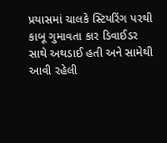પ્રયાસમાં ચાલકે સ્ટિયરિંગ પરથી કાબૂ ગુમાવતા કાર ડિવાઈડર સાથે અથડાઈ હતી અને સામેથી આવી રહેલી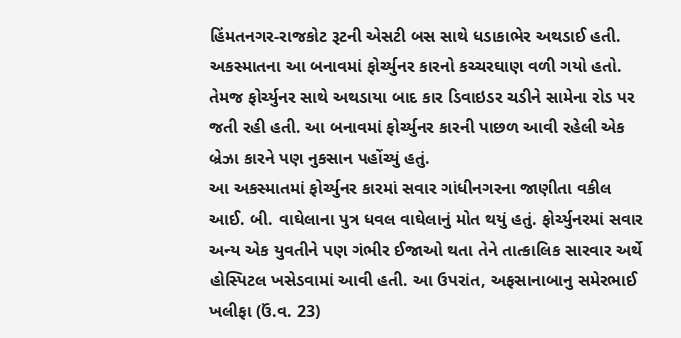હિંમતનગર-રાજકોટ રૂટની એસટી બસ સાથે ધડાકાભેર અથડાઈ હતી. અકસ્માતના આ બનાવમાં ફોર્ચ્યુનર કારનો કચ્ચરઘાણ વળી ગયો હતો. તેમજ ફોર્ચ્યુનર સાથે અથડાયા બાદ કાર ડિવાઇડર ચડીને સામેના રોડ પર જતી રહી હતી. આ બનાવમાં ફોર્ચ્યુનર કારની પાછળ આવી રહેલી એક બ્રેઝા કારને પણ નુકસાન પહોંચ્યું હતું.
આ અકસ્માતમાં ફોર્ચ્યુનર કારમાં સવાર ગાંધીનગરના જાણીતા વકીલ આઈ. બી. વાઘેલાના પુત્ર ધવલ વાઘેલાનું મોત થયું હતું. ફોર્ચ્યુનરમાં સવાર અન્ય એક યુવતીને પણ ગંભીર ઈજાઓ થતા તેને તાત્કાલિક સારવાર અર્થે હોસ્પિટલ ખસેડવામાં આવી હતી. આ ઉપરાંત, અફસાનાબાનુ સમેરભાઈ ખલીફા (ઉં.વ. 23)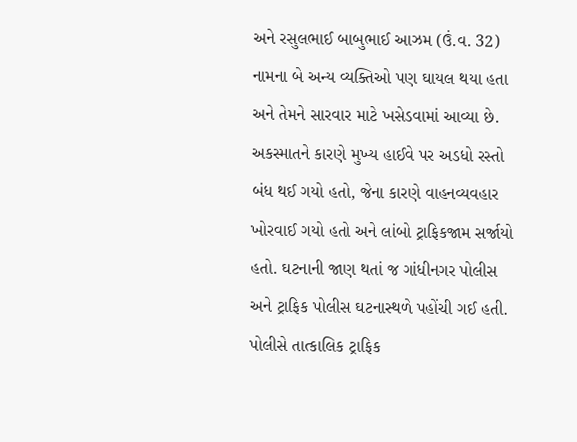અને રસુલભાઈ બાબુભાઈ આઝમ (ઉં.વ. 32) નામના બે અન્ય વ્યક્તિઓ પણ ઘાયલ થયા હતા અને તેમને સારવાર માટે ખસેડવામાં આવ્યા છે.
અકસ્માતને કારણે મુખ્ય હાઈવે પર અડધો રસ્તો બંધ થઈ ગયો હતો, જેના કારણે વાહનવ્યવહાર ખોરવાઈ ગયો હતો અને લાંબો ટ્રાફિકજામ સર્જાયો હતો. ઘટનાની જાણ થતાં જ ગાંધીનગર પોલીસ અને ટ્રાફિક પોલીસ ઘટનાસ્થળે પહોંચી ગઈ હતી. પોલીસે તાત્કાલિક ટ્રાફિક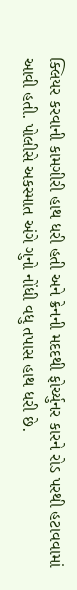ક્લિયર કરવાની કામગીરી હાથ ધરી હતી અને ક્રેનની મદદથી ફોર્ચ્યુનર કારને રોડ પરથી હટાવવામાં આવી હતી. પોલીસે અકસ્માત અંગે ગુનો નોંધી વધુ તપાસ હાથ ધરી છે.